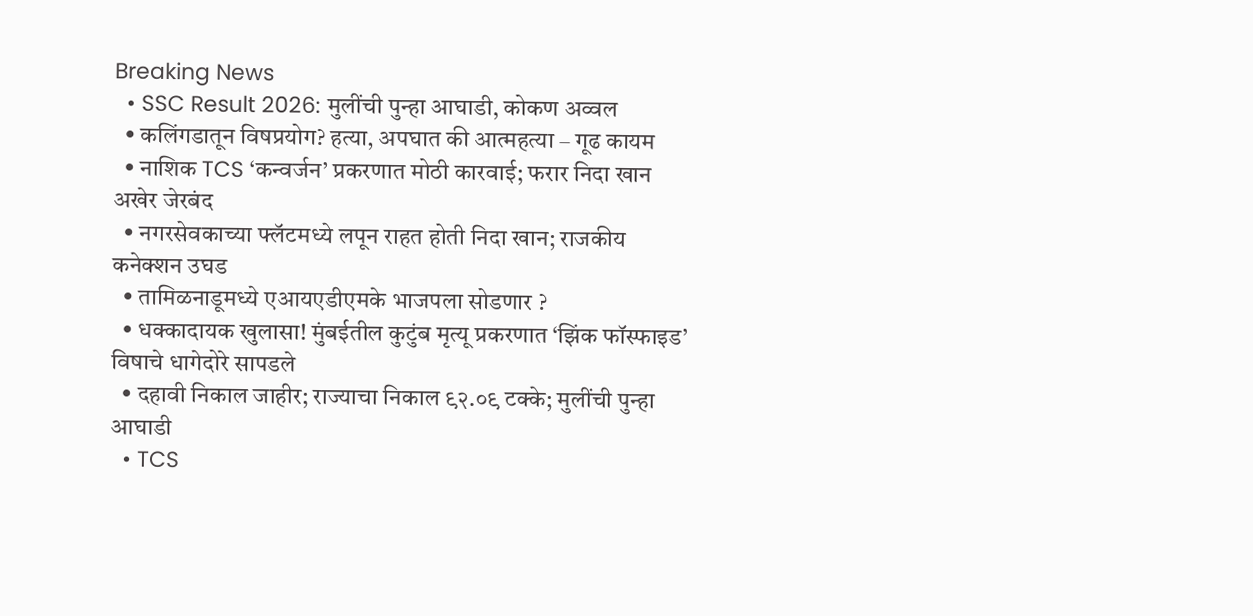Breaking News
  • SSC Result 2026: मुलींची पुन्हा आघाडी, कोकण अव्वल
  • कलिंगडातून विषप्रयोग? हत्या, अपघात की आत्महत्या – गूढ कायम
  • नाशिक TCS ‘कन्वर्जन’ प्रकरणात मोठी कारवाई; फरार निदा खान अखेर जेरबंद
  • नगरसेवकाच्या फ्लॅटमध्ये लपून राहत होती निदा खान; राजकीय कनेक्शन उघड
  • तामिळनाडूमध्ये एआयएडीएमके भाजपला सोडणार ?
  • धक्कादायक खुलासा! मुंबईतील कुटुंब मृत्यू प्रकरणात ‘झिंक फॉस्फाइड’ विषाचे धागेदोरे सापडले
  • दहावी निकाल जाहीर; राज्याचा निकाल ९२.०९ टक्के; मुलींची पुन्हा आघाडी
  • TCS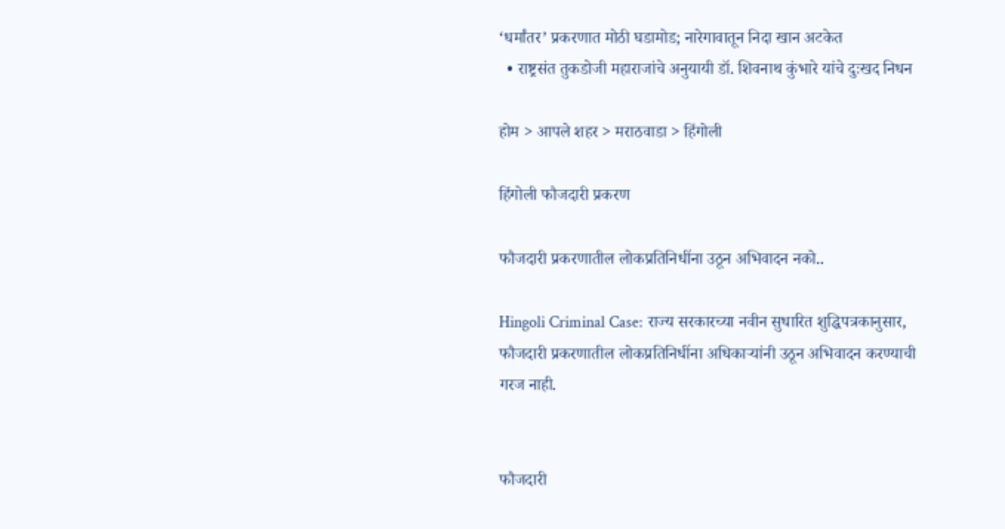‘धर्मांतर’ प्रकरणात मोठी घडामोड; नारेगावातून निदा खान अटकेत
  • राष्ट्रसंत तुकडोजी महाराजांचे अनुयायी डॉ. शिवनाथ कुंभारे यांचे दुःखद निधन

होम > आपले शहर > मराठवाडा > हिंगोली

हिंगोली फौजदारी प्रकरण

फौजदारी प्रकरणातील लोकप्रतिनिधींना उठून अभिवादन नको..

Hingoli Criminal Case: राज्य सरकारच्या नवीन सुधारित शुद्धिपत्रकानुसार, फौजदारी प्रकरणातील लोकप्रतिनिधींना अधिकाऱ्यांनी उठून अभिवादन करण्याची गरज नाही.


फौजदारी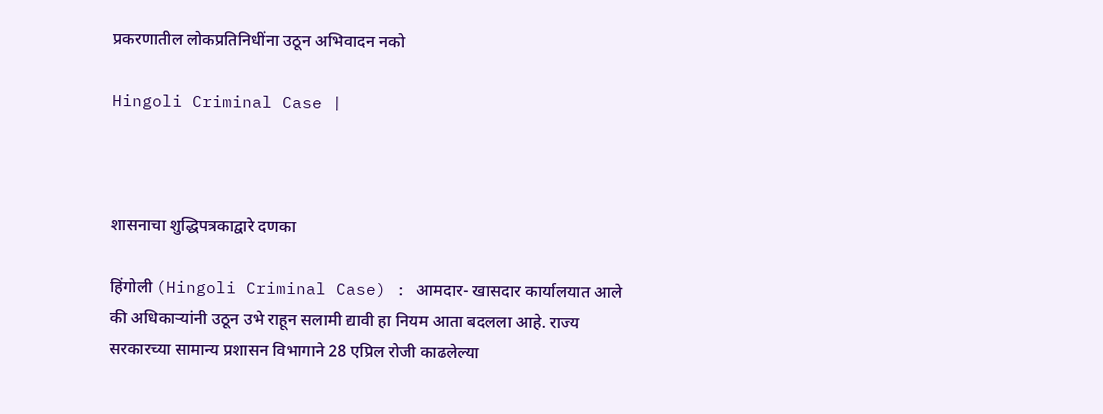प्रकरणातील लोकप्रतिनिधींना उठून अभिवादन नको

Hingoli Criminal Case |



शासनाचा शुद्धिपत्रकाद्वारे दणका

हिंगोली (Hingoli Criminal Case) : आमदार- खासदार कार्यालयात आले की अधिकाऱ्यांनी उठून उभे राहून सलामी द्यावी हा नियम आता बदलला आहे. राज्य सरकारच्या सामान्य प्रशासन विभागाने 28 एप्रिल रोजी काढलेल्या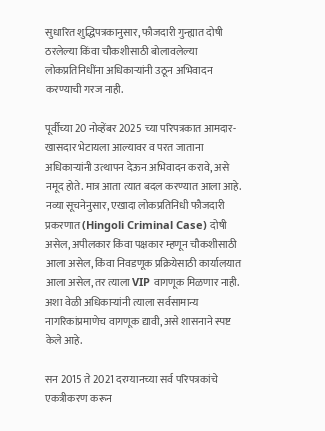सुधारित शुद्धिपत्रकानुसार, फौजदारी गुन्ह्यात दोषी ठरलेल्या किंवा चौकशीसाठी बोलावलेल्या लोकप्रतिनिधींना अधिकाऱ्यांनी उठून अभिवादन करण्याची गरज नाही.

पूर्वीच्या 20 नोव्हेंबर 2025 च्या परिपत्रकात आमदार-खासदार भेटायला आल्यावर व परत जाताना अधिकाऱ्यांनी उत्थापन देऊन अभिवादन करावे, असे नमूद होते. मात्र आता त्यात बदल करण्यात आला आहे. नव्या सूचनेनुसार, एखादा लोकप्रतिनिधी फौजदारी प्रकरणात (Hingoli Criminal Case) दोषी असेल, अपीलकार किंवा पक्षकार म्हणून चौकशीसाठी आला असेल, किंवा निवडणूक प्रक्रियेसाठी कार्यालयात आला असेल, तर त्याला VIP वागणूक मिळणार नाही. अशा वेळी अधिकाऱ्यांनी त्याला सर्वसामान्य नागरिकांप्रमाणेच वागणूक द्यावी, असे शासनाने स्पष्ट केले आहे.

सन 2015 ते 2021 दरम्यानच्या सर्व परिपत्रकांचे एकत्रीकरण करून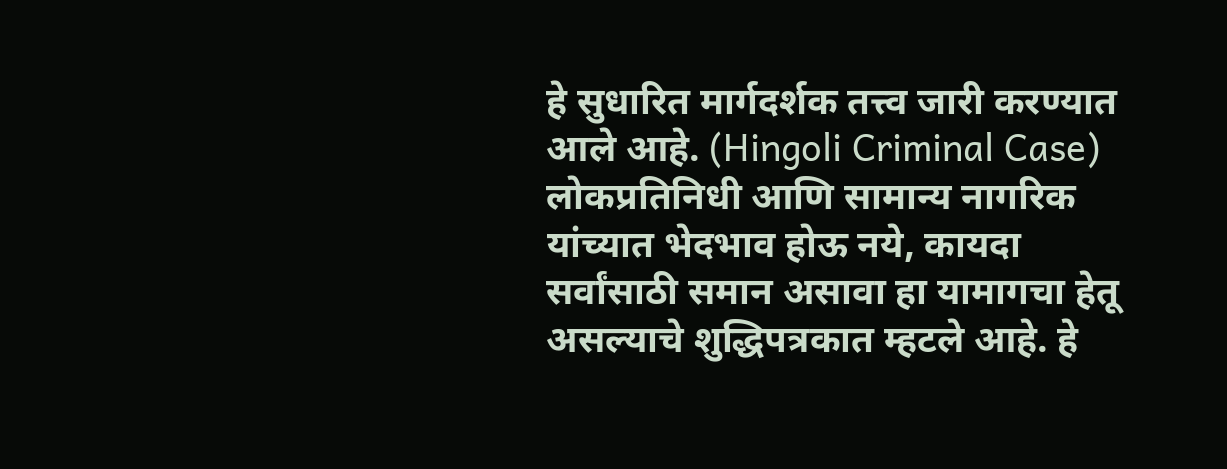हे सुधारित मार्गदर्शक तत्त्व जारी करण्यात आले आहे. (Hingoli Criminal Case) लोकप्रतिनिधी आणि सामान्य नागरिक यांच्यात भेदभाव होऊ नये, कायदा सर्वांसाठी समान असावा हा यामागचा हेतू असल्याचे शुद्धिपत्रकात म्हटले आहे. हे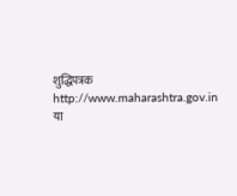शुद्धिपत्रक http://www.maharashtra.gov.in या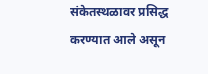संकेतस्थळावर प्रसिद्ध करण्यात आले असून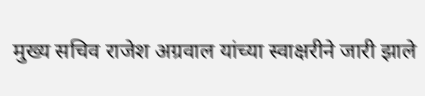मुख्य सचिव राजेश अग्रवाल यांच्या स्वाक्षरीने जारी झाले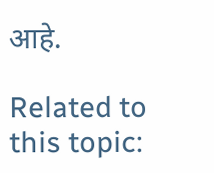आहे.

Related to this topic: